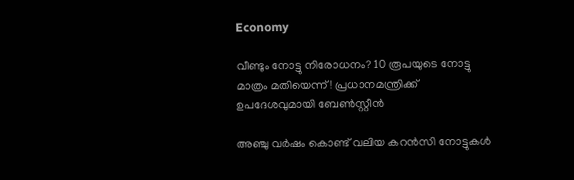Economy

വീണ്ടും നോട്ടു നിരോധനം? 10 രൂപയുടെ നോട്ടു മാത്രം മതിയെന്ന്! പ്രധാനമന്ത്രിക്ക് ഉപദേശവുമായി ബേണ്‍സ്റ്റീന്‍

അഞ്ചു വര്‍ഷം കൊണ്ട് വലിയ കറന്‍സി നോട്ടുകള്‍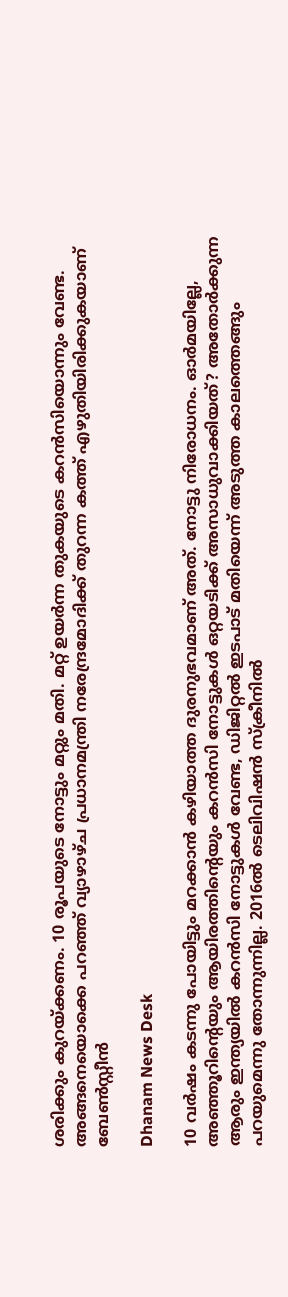ശരിക്കും കുറയ്ക്കണം. 10 രൂപയുടെ നോട്ടും മറ്റും മതി. മറ്റ് ഉയര്‍ന്ന തുകയുടെ കറന്‍സിയൊന്നും വേണ്ട. അങ്ങനെയൊക്കെ പറഞ്ഞ് വ്യാഴാഴ്ച പ്രധാനമന്ത്രി നരേന്ദ്രമോദിക്ക് തുറന്ന കത്ത് എഴുതിയിരിക്കുകയാണ് ബേണ്‍സ്റ്റീന്‍

Dhanam News Desk

10 വര്‍ഷം കടന്നു പോയിട്ടും മറക്കാന്‍ കഴിയാത്ത ദുരനുഭവമാണ് അത്. നോട്ടു നിരോധനം. ഓര്‍മയില്ലേ, അഞ്ഞൂറിന്റെയും ആയിരത്തിന്റെയും കറന്‍സി നോട്ടുകള്‍ ഒറ്റയടിക്ക് അസാധുവാക്കിയത്? അതോര്‍ക്കുന്ന ആരും ഇന്ത്യയില്‍ കറന്‍സി നോട്ടുകള്‍ വേണ്ട, ഡിജിറ്റല്‍ ഇടപാട് മതിയെന്ന് അടുത്ത കാലത്തെങ്ങും പറയുമെന്നു തോന്നുന്നില്ല. 2016ല്‍ ടെലിവിഷന്‍ സ്‌ക്രീനില്‍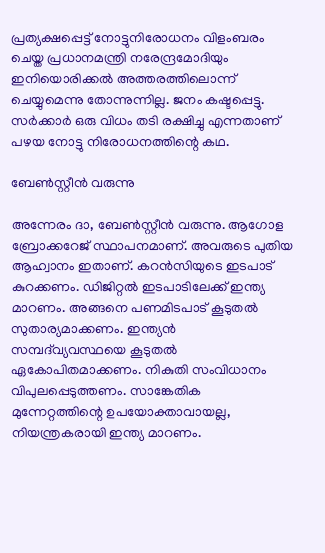പ്രത്യക്ഷപ്പെട്ട് നോട്ടുനിരോധനം വിളംബരം ചെയ്ത പ്രധാനമന്ത്രി നരേന്ദ്രമോദിയും ഇനിയൊരിക്കല്‍ അത്തരത്തിലൊന്ന് ചെയ്യുമെന്നു തോന്നുന്നില്ല. ജനം കഷ്ടപ്പെട്ടു. സര്‍ക്കാര്‍ ഒരു വിധം തടി രക്ഷിച്ചു എന്നതാണ് പഴയ നോട്ടു നിരോധനത്തിന്റെ കഥ.

ബേണ്‍സ്റ്റീന്‍ വരുന്നു

അന്നേരം ദാ, ബേണ്‍സ്റ്റീന്‍ വരുന്നു. ആഗോള ബ്രോക്കറേജ് സ്ഥാപനമാണ്. അവരുടെ പുതിയ ആഹ്വാനം ഇതാണ്. കറന്‍സിയുടെ ഇടപാട് കുറക്കണം. ഡിജിറ്റല്‍ ഇടപാടിലേക്ക് ഇന്ത്യ മാറണം. അങ്ങനെ പണമിടപാട് കൂടുതല്‍ സുതാര്യമാക്കണം. ഇന്ത്യന്‍ സമ്പദ്‌വ്യവസ്ഥയെ കൂടുതല്‍ ഏകോപിതമാക്കണം. നികുതി സംവിധാനം വിപുലപ്പെടുത്തണം. സാങ്കേതിക മുന്നേറ്റത്തിന്റെ ഉപയോക്താവായല്ല, നിയന്ത്രകരായി ഇന്ത്യ മാറണം.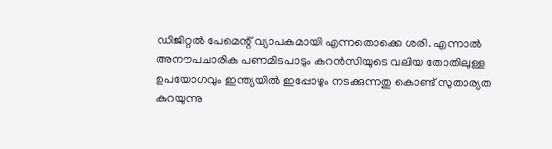ഡിജിറ്റല്‍ പേമെന്റ് വ്യാപകമായി എന്നതൊക്കെ ശരി. എന്നാല്‍ അനൗപചാരിക പണമിടപാടും കറന്‍സിയുടെ വലിയ തോതിലുള്ള ഉപയോഗവും ഇന്ത്യയില്‍ ഇപ്പോഴും നടക്കുന്നതു കൊണ്ട് സുതാര്യത കുറയുന്നു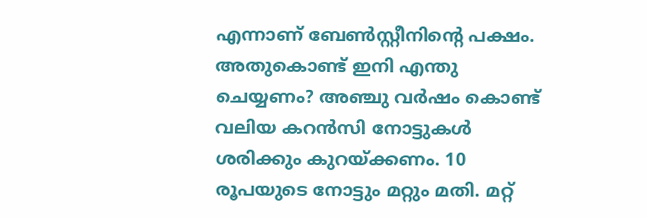എന്നാണ് ബേണ്‍സ്റ്റീനിന്റെ പക്ഷം. അതുകൊണ്ട് ഇനി എന്തു ചെയ്യണം? അഞ്ചു വര്‍ഷം കൊണ്ട് വലിയ കറന്‍സി നോട്ടുകള്‍ ശരിക്കും കുറയ്ക്കണം. 10 രൂപയുടെ നോട്ടും മറ്റും മതി. മറ്റ്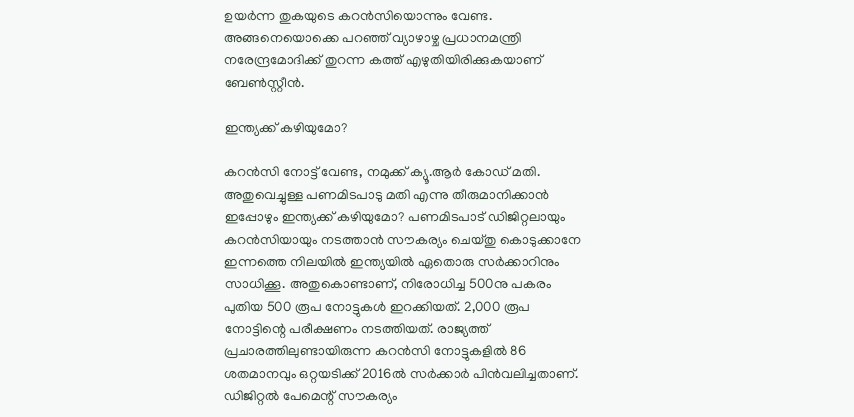ഉയര്‍ന്ന തുകയുടെ കറന്‍സിയൊന്നും വേണ്ട. അങ്ങനെയൊക്കെ പറഞ്ഞ് വ്യാഴാഴ്ച പ്രധാനമന്ത്രി നരേന്ദ്രമോദിക്ക് തുറന്ന കത്ത് എഴുതിയിരിക്കുകയാണ് ബേണ്‍സ്റ്റീന്‍.

ഇന്ത്യക്ക് കഴിയുമോ?

കറന്‍സി നോട്ട് വേണ്ട, നമുക്ക് ക്യൂ.ആര്‍ കോഡ് മതി. അതുവെച്ചുള്ള പണമിടപാടു മതി എന്നു തീരുമാനിക്കാന്‍ ഇപ്പോഴും ഇന്ത്യക്ക് കഴിയുമോ? പണമിടപാട് ഡിജിറ്റലായും കറന്‍സിയായും നടത്താന്‍ സൗകര്യം ചെയ്തു കൊടുക്കാനേ ഇന്നത്തെ നിലയില്‍ ഇന്ത്യയില്‍ ഏതൊരു സര്‍ക്കാറിനും സാധിക്കൂ. അതുകൊണ്ടാണ്, നിരോധിച്ച 500നു പകരം പുതിയ 500 രൂപ നോട്ടുകള്‍ ഇറക്കിയത്. 2,000 രൂപ നോട്ടിന്റെ പരീക്ഷണം നടത്തിയത്. രാജ്യത്ത് പ്രചാരത്തിലുണ്ടായിരുന്ന കറന്‍സി നോട്ടുകളില്‍ 86 ശതമാനവും ഒറ്റയടിക്ക് 2016ല്‍ സര്‍ക്കാര്‍ പിന്‍വലിച്ചതാണ്. ഡിജിറ്റല്‍ പേമെന്റ് സൗകര്യം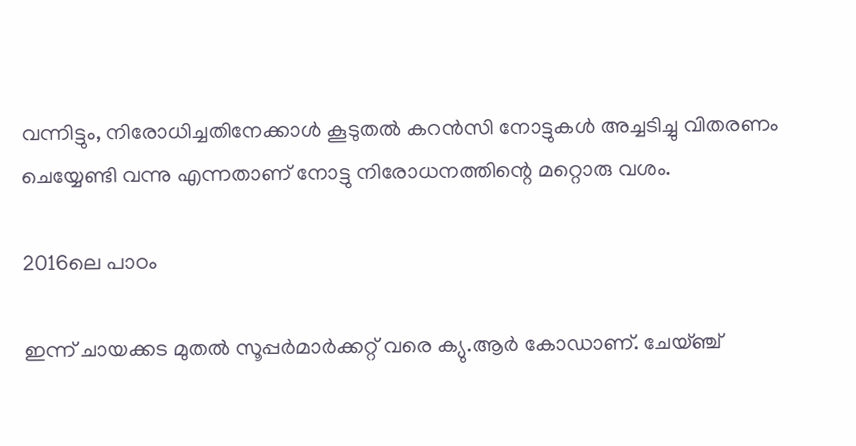വന്നിട്ടും, നിരോധിച്ചതിനേക്കാള്‍ കൂടുതല്‍ കറന്‍സി നോട്ടുകള്‍ അച്ചടിച്ചു വിതരണം ചെയ്യേണ്ടി വന്നു എന്നതാണ് നോട്ടു നിരോധനത്തിന്റെ മറ്റൊരു വശം.

2016ലെ പാഠം

ഇന്ന് ചായക്കട മുതല്‍ സൂപ്പര്‍മാര്‍ക്കറ്റ് വരെ ക്യു.ആര്‍ കോഡാണ്. ചേയ്ഞ്ച്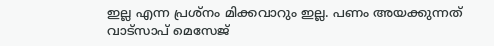ഇല്ല എന്ന പ്രശ്‌നം മിക്കവാറും ഇല്ല. പണം അയക്കുന്നത് വാട്‌സാപ് മെസേജ്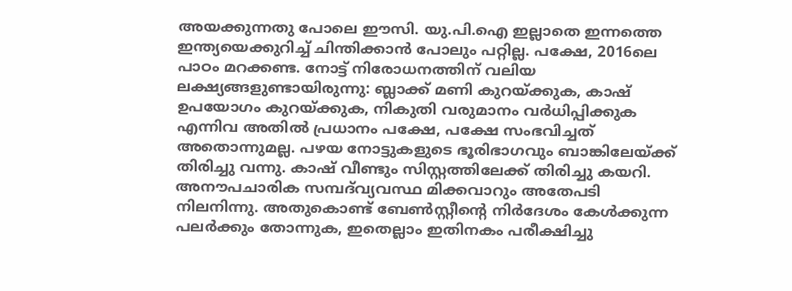അയക്കുന്നതു പോലെ ഈസി. യു.പി.ഐ ഇല്ലാതെ ഇന്നത്തെ ഇന്ത്യയെക്കുറിച്ച് ചിന്തിക്കാന്‍ പോലും പറ്റില്ല. പക്ഷേ, 2016ലെ പാഠം മറക്കണ്ട. നോട്ട് നിരോധനത്തിന് വലിയ ലക്ഷ്യങ്ങളുണ്ടായിരുന്നു: ബ്ലാക്ക് മണി കുറയ്ക്കുക, കാഷ് ഉപയോഗം കുറയ്ക്കുക, നികുതി വരുമാനം വര്‍ധിപ്പിക്കുക എന്നിവ അതില്‍ പ്രധാനം പക്ഷേ, പക്ഷേ സംഭവിച്ചത് അതൊന്നുമല്ല. പഴയ നോട്ടുകളുടെ ഭൂരിഭാഗവും ബാങ്കിലേയ്ക്ക് തിരിച്ചു വന്നു. കാഷ് വീണ്ടും സിസ്റ്റത്തിലേക്ക് തിരിച്ചു കയറി. അനൗപചാരിക സമ്പദ്‌വ്യവസ്ഥ മിക്കവാറും അതേപടി നിലനിന്നു. അതുകൊണ്ട് ബേണ്‍സ്റ്റീന്റെ നിര്‍ദേശം കേള്‍ക്കുന്ന പലര്‍ക്കും തോന്നുക, ഇതെല്ലാം ഇതിനകം പരീക്ഷിച്ചു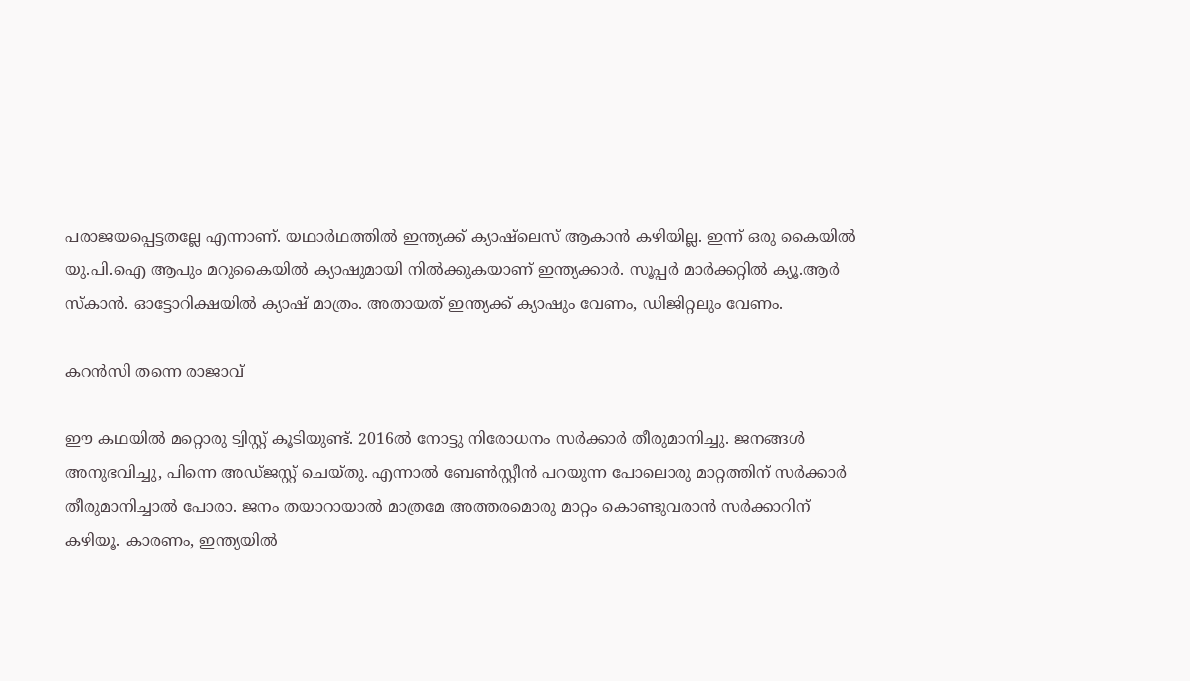പരാജയപ്പെട്ടതല്ലേ എന്നാണ്. യഥാര്‍ഥത്തില്‍ ഇന്ത്യക്ക് ക്യാഷ്‌ലെസ് ആകാന്‍ കഴിയില്ല. ഇന്ന് ഒരു കൈയില്‍ യു.പി.ഐ ആപും മറുകൈയില്‍ ക്യാഷുമായി നില്‍ക്കുകയാണ് ഇന്ത്യക്കാര്‍. സൂപ്പര്‍ മാര്‍ക്കറ്റില്‍ ക്യൂ.ആര്‍ സ്‌കാന്‍. ഓട്ടോറിക്ഷയില്‍ ക്യാഷ് മാത്രം. അതായത് ഇന്ത്യക്ക് ക്യാഷും വേണം, ഡിജിറ്റലും വേണം.

കറന്‍സി തന്നെ രാജാവ്

ഈ കഥയില്‍ മറ്റൊരു ട്വിസ്റ്റ് കൂടിയുണ്ട്. 2016ല്‍ നോട്ടു നിരോധനം സര്‍ക്കാര്‍ തീരുമാനിച്ചു. ജനങ്ങള്‍ അനുഭവിച്ചു, പിന്നെ അഡ്ജസ്റ്റ് ചെയ്തു. എന്നാല്‍ ബേണ്‍സ്റ്റീന്‍ പറയുന്ന പോലൊരു മാറ്റത്തിന് സര്‍ക്കാര്‍ തീരുമാനിച്ചാല്‍ പോരാ. ജനം തയാറായാല്‍ മാത്രമേ അത്തരമൊരു മാറ്റം കൊണ്ടുവരാന്‍ സര്‍ക്കാറിന് കഴിയൂ. കാരണം, ഇന്ത്യയില്‍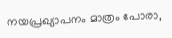നയപ്രഖ്യാപനം മാത്രം പോരാ,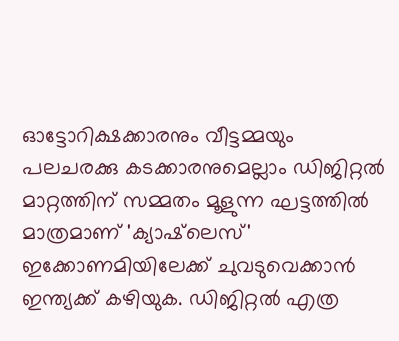ഓട്ടോറിക്ഷക്കാരനും വീട്ടമ്മയും പലചരക്കു കടക്കാരനുമെല്ലാം ഡിജിറ്റല്‍ മാറ്റത്തിന് സമ്മതം മൂളുന്ന ഘട്ടത്തില്‍ മാത്രമാണ് 'ക്യാഷ്‌ലെസ്' ഇക്കോണമിയിലേക്ക് ചുവടുവെക്കാന്‍ ഇന്ത്യക്ക് കഴിയുക. ഡിജിറ്റല്‍ എത്ര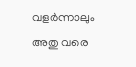വളര്‍ന്നാലും അതു വരെ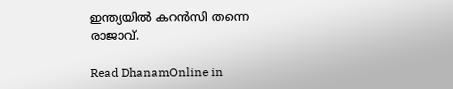ഇന്ത്യയില്‍ കറന്‍സി തന്നെ രാജാവ്.

Read DhanamOnline in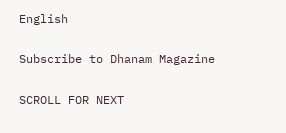English

Subscribe to Dhanam Magazine

SCROLL FOR NEXT